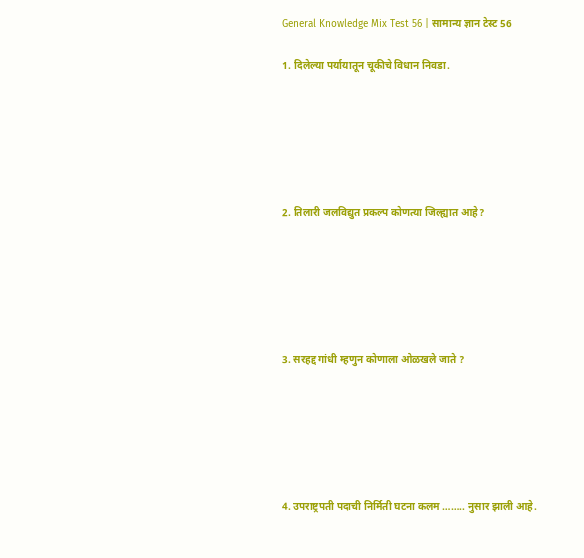General Knowledge Mix Test 56 | सामान्य ज्ञान टेस्ट 56

1. दिलेल्या पर्यायातून चूकीचे विधान निवडा.






2. तिलारी जलविद्युत प्रकल्प कोणत्या जिल्ह्यात आहे?






3. सरहद्द गांधी म्हणुन कोणाला ओळखले जाते ?






4. उपराष्ट्रपती पदाची निर्मिती घटना कलम …….. नुसार झाली आहे.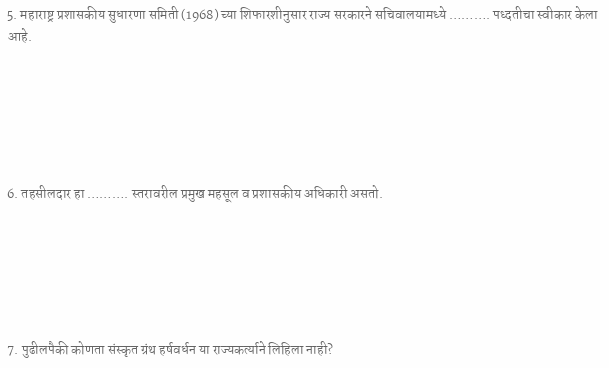5. महाराष्ट्र प्रशासकीय सुधारणा समिती (1968) च्या शिफारशीनुसार राज्य सरकारने सचिवालयामध्ये ………. पध्दतीचा स्वीकार केला आहे.






6. तहसीलदार हा ………. स्तरावरील प्रमुख महसूल व प्रशासकीय अधिकारी असतो.






7. पुढीलपैकी कोणता संस्कृत ग्रंथ हर्षवर्धन या राज्यकर्त्याने लिहिला नाही?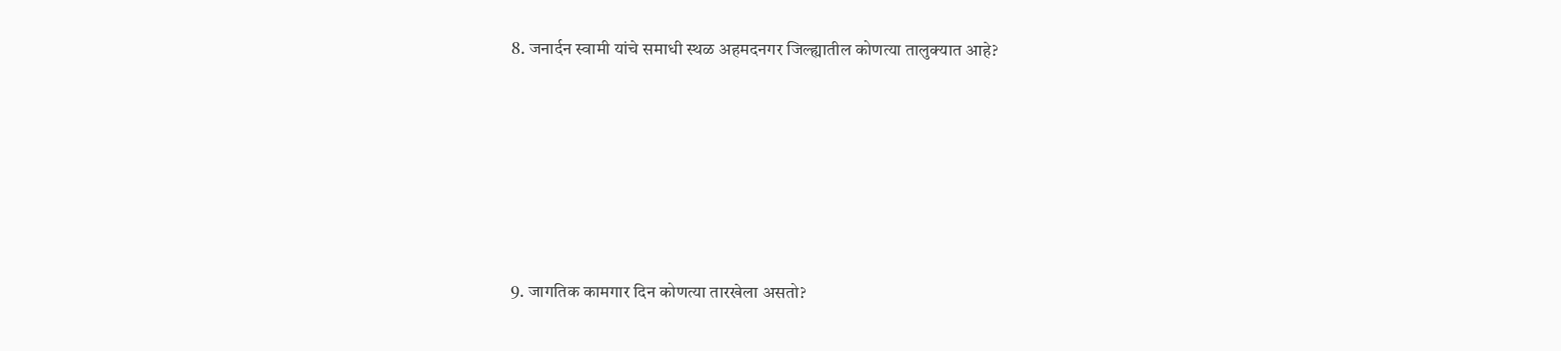8. जनार्दन स्वामी यांचे समाधी स्थळ अहमदनगर जिल्ह्यातील कोणत्या तालुक्यात आहे?






9. जागतिक कामगार दिन कोणत्या तारखेला असतो?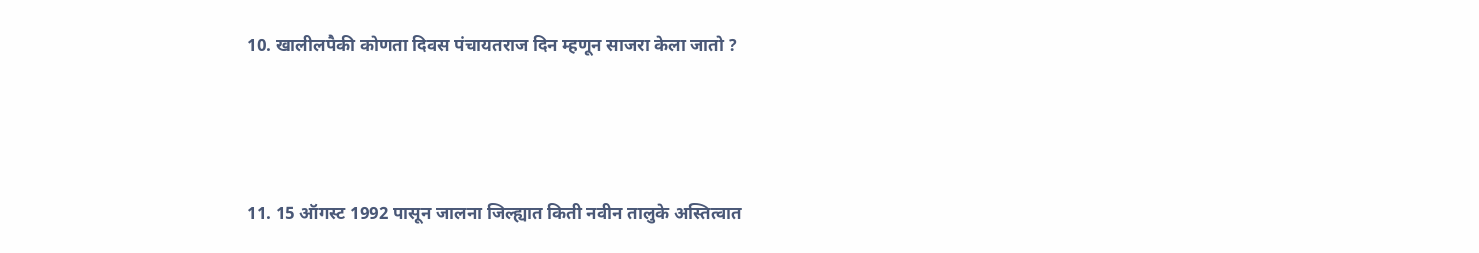10. खालीलपैकी कोणता दिवस पंचायतराज दिन म्हणून साजरा केला जातो ?






11. 15 ऑगस्ट 1992 पासून जालना जिल्ह्यात किती नवीन तालुके अस्तित्वात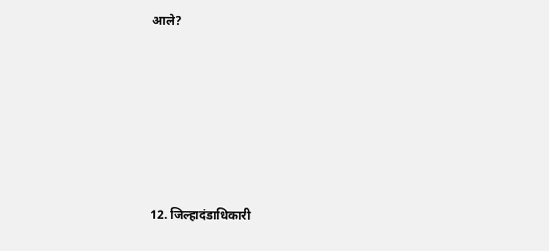आले?






12. जिल्हादंडाधिकारी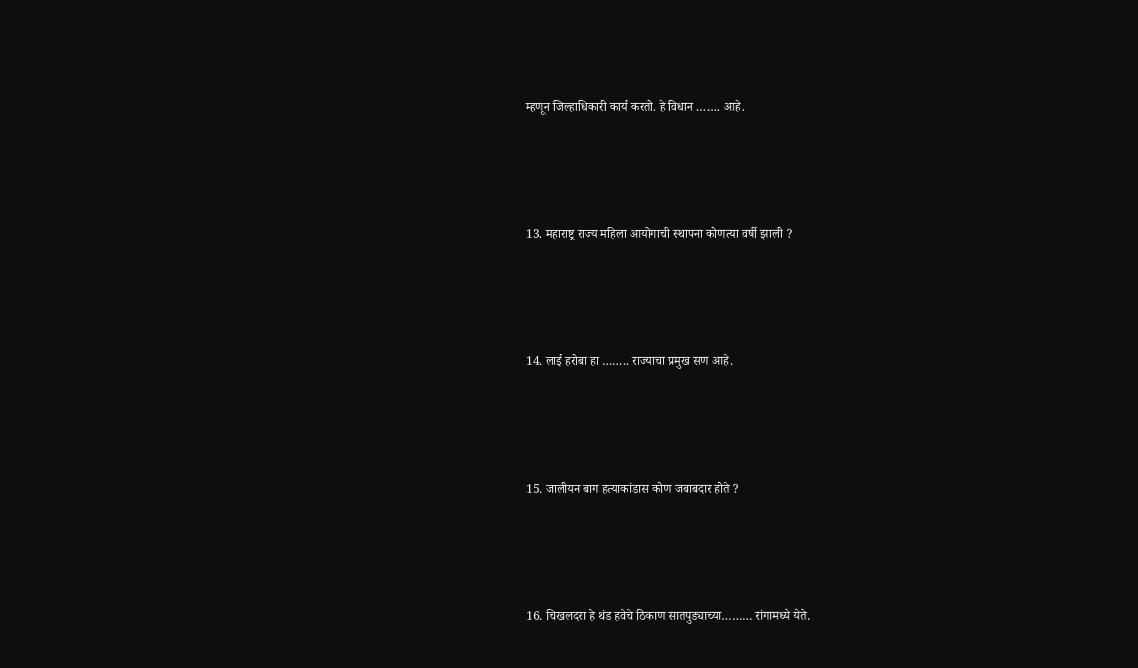म्हणून जिल्हाधिकारी कार्य करतो. हे विधान ……. आहे.






13. महाराष्ट्र राज्य महिला आयोगाची स्थापना कोणत्या वर्षी झाली ?






14. लाई हरोबा हा …….. राज्याचा प्रमुख सण आहे.






15. जालीयन बाग हत्याकांडास कोण जबाबदार होते ?






16. चिखलदरा हे थंड हवेचे ठिकाण सातपुड्याच्या……… रांगामध्ये येते.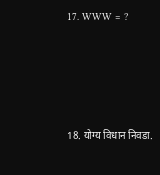17. WWW = ?






18. योग्य विधान निवडा.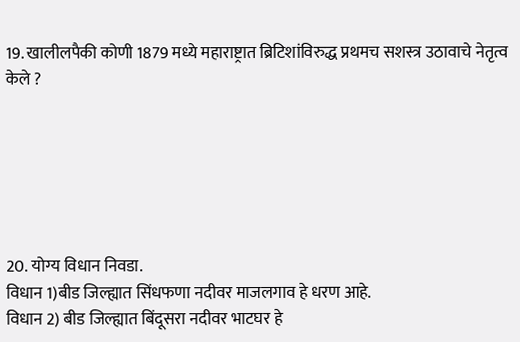19. खालीलपैकी कोणी 1879 मध्ये महाराष्ट्रात ब्रिटिशांविरुद्ध प्रथमच सशस्त्र उठावाचे नेतृत्व केले ?






20. योग्य विधान निवडा.
विधान 1)बीड जिल्ह्यात सिंधफणा नदीवर माजलगाव हे धरण आहे.
विधान 2) बीड जिल्ह्यात बिंदूसरा नदीवर भाटघर हे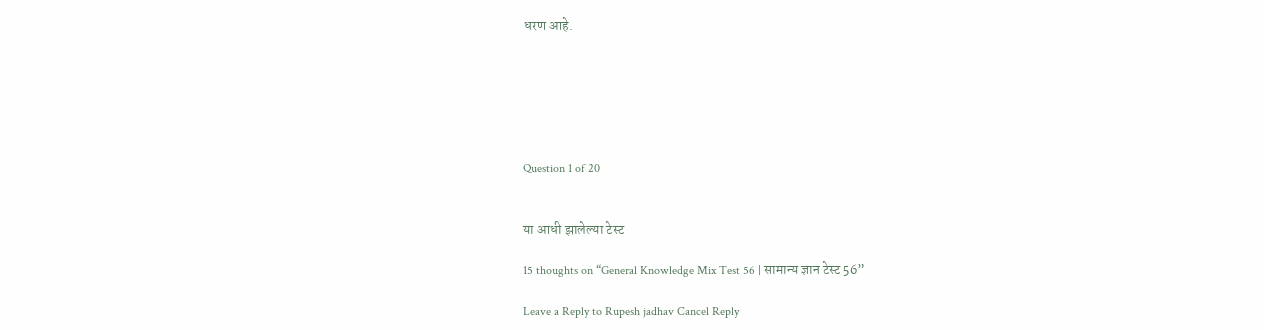धरण आहे.






Question 1 of 20


या आधी झालेल्या टेस्ट

15 thoughts on “General Knowledge Mix Test 56 | सामान्य ज्ञान टेस्ट 56”

Leave a Reply to Rupesh jadhav Cancel Reply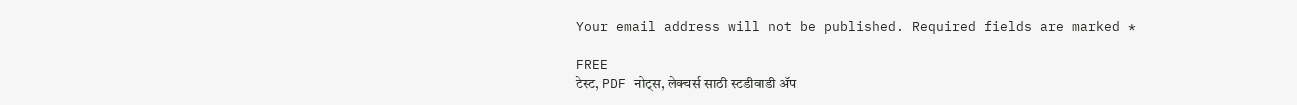Your email address will not be published. Required fields are marked *

FREE
टेस्ट, PDF नोट्स, लेक्चर्स साठी स्टडीवाडी ॲप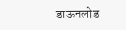डाऊनलोड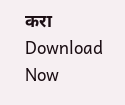करा
Download Now